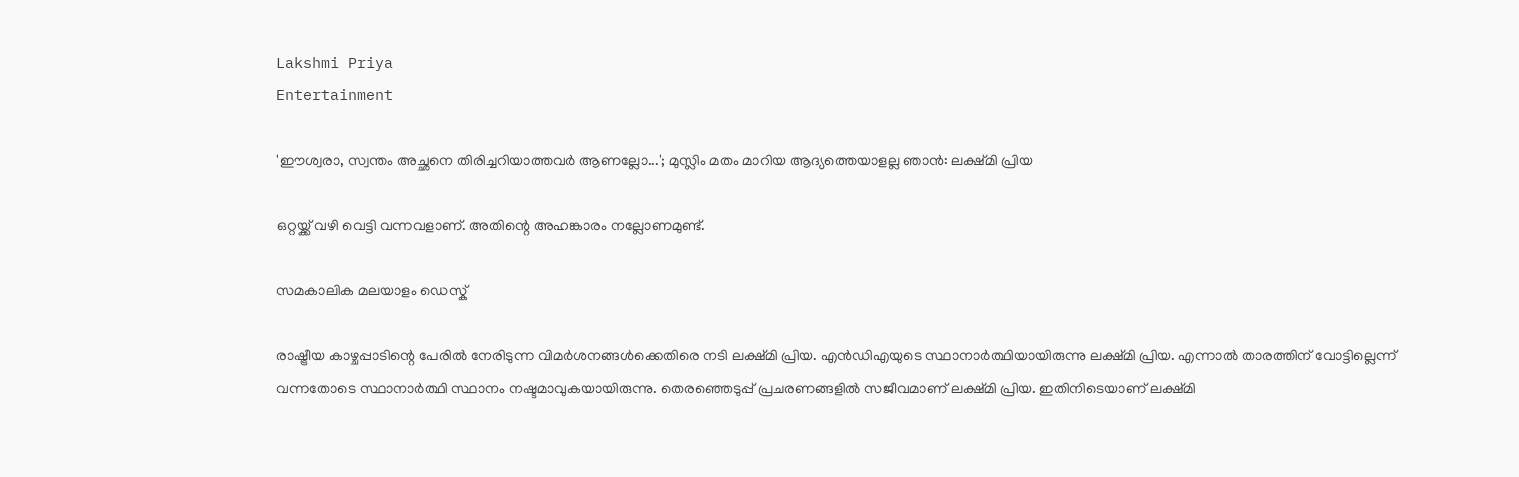Lakshmi Priya
Entertainment

'ഈശ്വരാ, സ്വന്തം അച്ഛനെ തിരിച്ചറിയാത്തവര്‍ ആണല്ലോ...'; മുസ്ലിം മതം മാറിയ ആദ്യത്തെയാളല്ല ഞാന്‍: ലക്ഷ്മി പ്രിയ

ഒറ്റയ്ക്ക് വഴി വെട്ടി വന്നവളാണ്. അതിന്റെ അഹങ്കാരം നല്ലോണമുണ്ട്.

സമകാലിക മലയാളം ഡെസ്ക്

രാഷ്ട്രീയ കാഴ്ചപ്പാടിന്റെ പേരില്‍ നേരിടുന്ന വിമര്‍ശനങ്ങള്‍ക്കെതിരെ നടി ലക്ഷ്മി പ്രിയ. എന്‍ഡിഎയുടെ സ്ഥാനാര്‍ത്ഥിയായിരുന്നു ലക്ഷ്മി പ്രിയ. എന്നാല്‍ താരത്തിന് വോട്ടില്ലെന്ന് വന്നതോടെ സ്ഥാനാര്‍ത്ഥി സ്ഥാനം നഷ്ടമാവുകയായിരുന്നു. തെരഞ്ഞെടുപ്പ് പ്രചരണങ്ങളില്‍ സജീവമാണ് ലക്ഷ്മി പ്രിയ. ഇതിനിടെയാണ് ലക്ഷ്മി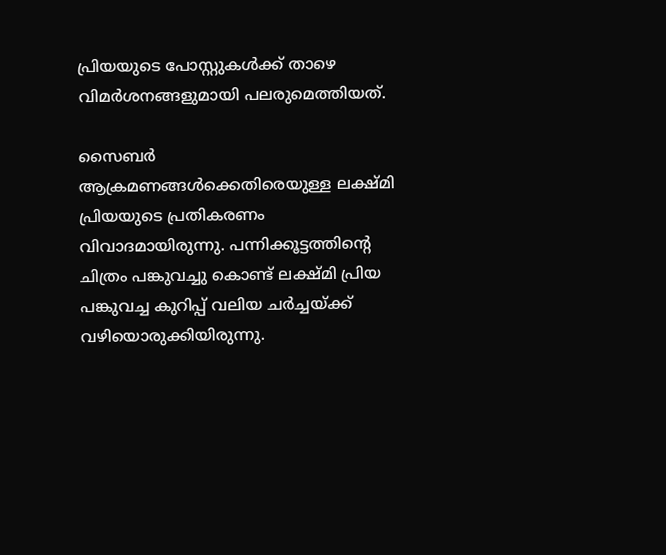പ്രിയയുടെ പോസ്റ്റുകള്‍ക്ക് താഴെ വിമര്‍ശനങ്ങളുമായി പലരുമെത്തിയത്.

സൈബര്‍ ആക്രമണങ്ങള്‍ക്കെതിരെയുള്ള ലക്ഷ്മി പ്രിയയുടെ പ്രതികരണം വിവാദമായിരുന്നു. പന്നിക്കൂട്ടത്തിന്റെ ചിത്രം പങ്കുവച്ചു കൊണ്ട് ലക്ഷ്മി പ്രിയ പങ്കുവച്ച കുറിപ്പ് വലിയ ചര്‍ച്ചയ്ക്ക് വഴിയൊരുക്കിയിരുന്നു.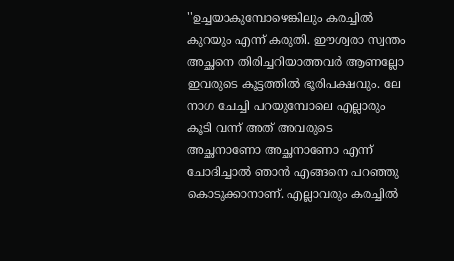''ഉച്ചയാകുമ്പോഴെങ്കിലും കരച്ചില്‍ കുറയും എന്ന് കരുതി. ഈശ്വരാ സ്വന്തം അച്ഛനെ തിരിച്ചറിയാത്തവര്‍ ആണല്ലോ ഇവരുടെ കൂട്ടത്തില്‍ ഭൂരിപക്ഷവും. ലേ നാഗ ചേച്ചി പറയുമ്പോലെ എല്ലാരും കൂടി വന്ന് അത് അവരുടെ അച്ഛനാണോ അച്ഛനാണോ എന്ന് ചോദിച്ചാല്‍ ഞാന്‍ എങ്ങനെ പറഞ്ഞു കൊടുക്കാനാണ്. എല്ലാവരും കരച്ചില്‍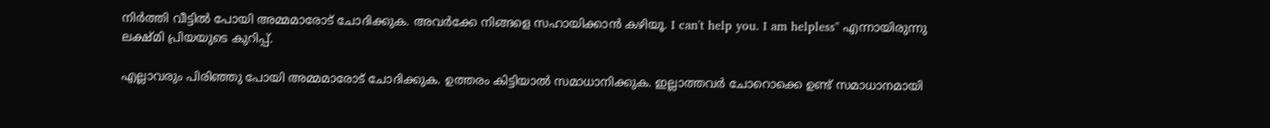നിര്‍ത്തി വീട്ടില്‍ പോയി അമ്മമാരോട് ചോദിക്കുക. അവര്‍ക്കേ നിങ്ങളെ സഹായിക്കാന്‍ കഴിയൂ. I can't help you. I am helpless'' എന്നായിരുന്നു ലക്ഷ്മി പ്രിയയുടെ കുറിപ്പ്.

എല്ലാവരും പിരിഞ്ഞു പോയി അമ്മമാരോട് ചോദിക്കുക. ഉത്തരം കിട്ടിയാല്‍ സമാധാനിക്കുക. ഇല്ലാത്തവര്‍ ചോറൊക്കെ ഉണ്ട് സമാധാനമായി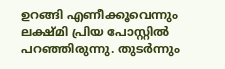ഉറങ്ങി എണീക്കൂവെന്നും ലക്ഷ്മി പ്രിയ പോസ്റ്റില്‍ പറഞ്ഞിരുന്നു. തുടര്‍ന്നും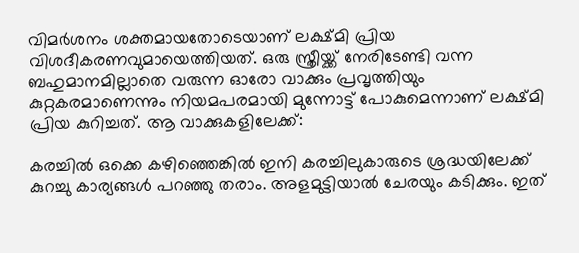വിമര്‍ശനം ശക്തമായതോടെയാണ് ലക്ഷ്മി പ്രിയ വിശദീകരണവുമായെത്തിയത്. ഒരു സ്ത്രീയ്ക്ക് നേരിടേണ്ടി വന്ന ബഹുമാനമില്ലാതെ വരുന്ന ഓരോ വാക്കും പ്രവൃത്തിയും കുറ്റകരമാണെന്നും നിയമപരമായി മുന്നോട്ട് പോകുമെന്നാണ് ലക്ഷ്മി പ്രിയ കുറിച്ചത്. ആ വാക്കുകളിലേക്ക്:

കരച്ചില്‍ ഒക്കെ കഴിഞ്ഞെങ്കില്‍ ഇനി കരച്ചിലുകാരുടെ ശ്രദ്ധയിലേക്ക് കുറച്ചു കാര്യങ്ങള്‍ പറഞ്ഞു തരാം. അളമുട്ടിയാല്‍ ചേരയും കടിക്കും. ഇത്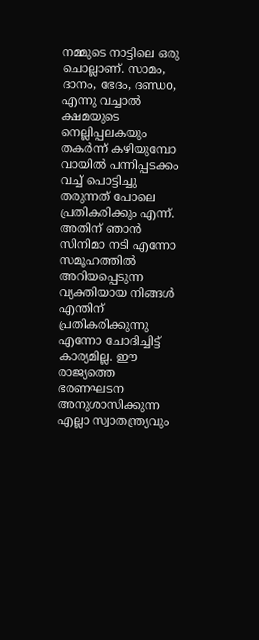നമ്മുടെ നാട്ടിലെ ഒരു ചൊല്ലാണ്. സാമം, ദാനം, ഭേദം, ദണ്ഡo, എന്നു വച്ചാല്‍ ക്ഷമയുടെ നെല്ലിപ്പലകയും തകര്‍ന്ന് കഴിയുമ്പോ വായില്‍ പന്നിപ്പടക്കം വച്ച് പൊട്ടിച്ചു തരുന്നത് പോലെ പ്രതികരിക്കും എന്ന്. അതിന് ഞാന്‍ സിനിമാ നടി എന്നോ സമൂഹത്തില്‍ അറിയപ്പെടുന്ന വ്യക്തിയായ നിങ്ങള്‍ എന്തിന് പ്രതികരിക്കുന്നു എന്നോ ചോദിച്ചിട്ട് കാര്യമില്ല. ഈ രാജ്യത്തെ ഭരണഘടന അനുശാസിക്കുന്ന എല്ലാ സ്വാതന്ത്ര്യവും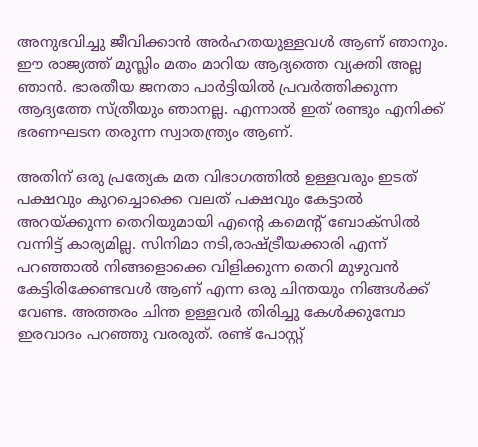അനുഭവിച്ചു ജീവിക്കാന്‍ അര്‍ഹതയുള്ളവള്‍ ആണ് ഞാനും. ഈ രാജ്യത്ത് മുസ്ലിം മതം മാറിയ ആദ്യത്തെ വ്യക്തി അല്ല ഞാന്‍. ഭാരതീയ ജനതാ പാര്‍ട്ടിയില്‍ പ്രവര്‍ത്തിക്കുന്ന ആദ്യത്തേ സ്ത്രീയും ഞാനല്ല. എന്നാല്‍ ഇത് രണ്ടും എനിക്ക് ഭരണഘടന തരുന്ന സ്വാതന്ത്ര്യം ആണ്.

അതിന് ഒരു പ്രത്യേക മത വിഭാഗത്തില്‍ ഉള്ളവരും ഇടത് പക്ഷവും കുറച്ചൊക്കെ വലത് പക്ഷവും കേട്ടാല്‍ അറയ്ക്കുന്ന തെറിയുമായി എന്റെ കമെന്റ് ബോക്‌സില്‍ വന്നിട്ട് കാര്യമില്ല. സിനിമാ നടി,രാഷ്ട്രീയക്കാരി എന്ന് പറഞ്ഞാല്‍ നിങ്ങളൊക്കെ വിളിക്കുന്ന തെറി മുഴുവന്‍ കേട്ടിരിക്കേണ്ടവള്‍ ആണ് എന്ന ഒരു ചിന്തയും നിങ്ങള്‍ക്ക് വേണ്ട. അത്തരം ചിന്ത ഉള്ളവര്‍ തിരിച്ചു കേള്‍ക്കുമ്പോ ഇരവാദം പറഞ്ഞു വരരുത്. രണ്ട് പോസ്റ്റ്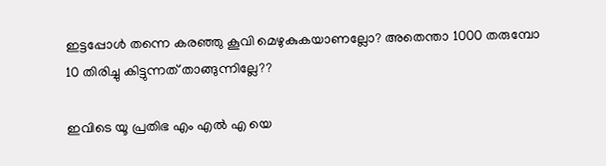ഇട്ടപ്പോള്‍ തന്നെ കരഞ്ഞു കൂവി മെഴുകുകയാണല്ലോ? അതെന്താ 1000 തരുമ്പോ 10 തിരിച്ചു കിട്ടുന്നത് താങ്ങുന്നില്ലേ??

ഇവിടെ യൂ പ്രതിഭ എം എല്‍ എ യെ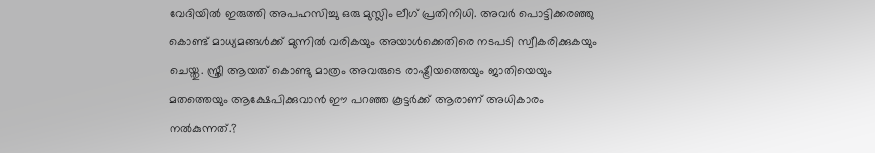വേദിയില്‍ ഇരുത്തി അപഹസിച്ചു ഒരു മുസ്ലിം ലീഗ് പ്രതിനിധി. അവര്‍ പൊട്ടിക്കരഞ്ഞു കൊണ്ട് മാധ്യമങ്ങള്‍ക്ക് മുന്നില്‍ വരികയും അയാള്‍ക്കെതിരെ നടപടി സ്വീകരിക്കുകയും ചെയ്തു. സ്ത്രീ ആയത് കൊണ്ടു മാത്രം അവരുടെ രാഷ്ട്രീയത്തെയും ജാതിയെയും മതത്തെയും ആക്ഷേപിക്കുവാന്‍ ഈ പറഞ്ഞ കൂട്ടര്‍ക്ക് ആരാണ് അധികാരം നല്‍കുന്നത്.?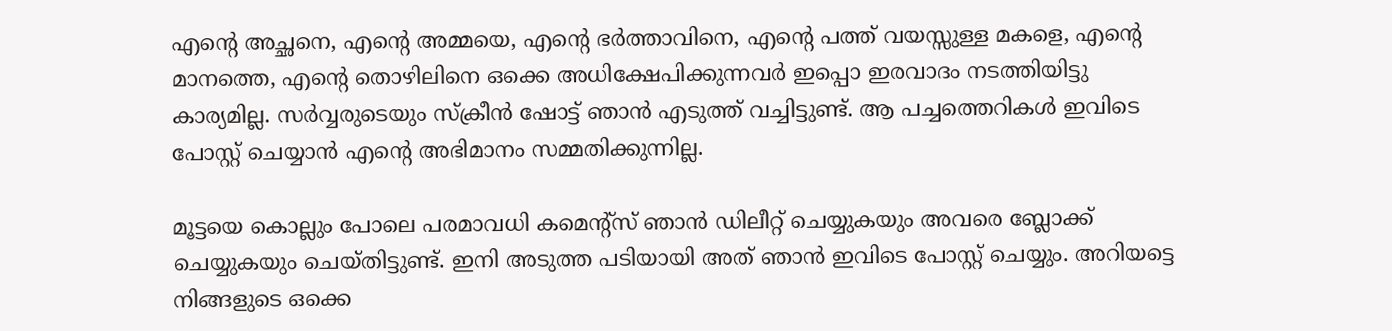എന്റെ അച്ഛനെ, എന്റെ അമ്മയെ, എന്റെ ഭര്‍ത്താവിനെ, എന്റെ പത്ത് വയസ്സുള്ള മകളെ, എന്റെ മാനത്തെ, എന്റെ തൊഴിലിനെ ഒക്കെ അധിക്ഷേപിക്കുന്നവര്‍ ഇപ്പൊ ഇരവാദം നടത്തിയിട്ടു കാര്യമില്ല. സര്‍വ്വരുടെയും സ്‌ക്രീന്‍ ഷോട്ട് ഞാന്‍ എടുത്ത് വച്ചിട്ടുണ്ട്. ആ പച്ചത്തെറികള്‍ ഇവിടെ പോസ്റ്റ് ചെയ്യാന്‍ എന്റെ അഭിമാനം സമ്മതിക്കുന്നില്ല.

മൂട്ടയെ കൊല്ലും പോലെ പരമാവധി കമെന്റ്‌സ് ഞാന്‍ ഡിലീറ്റ് ചെയ്യുകയും അവരെ ബ്ലോക്ക് ചെയ്യുകയും ചെയ്തിട്ടുണ്ട്. ഇനി അടുത്ത പടിയായി അത് ഞാന്‍ ഇവിടെ പോസ്റ്റ് ചെയ്യും. അറിയട്ടെ നിങ്ങളുടെ ഒക്കെ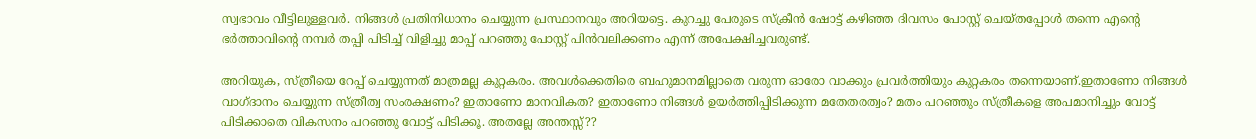സ്വഭാവം വീട്ടിലുള്ളവര്‍. നിങ്ങള്‍ പ്രതിനിധാനം ചെയ്യുന്ന പ്രസ്ഥാനവും അറിയട്ടെ. കുറച്ചു പേരുടെ സ്‌ക്രീന്‍ ഷോട്ട് കഴിഞ്ഞ ദിവസം പോസ്റ്റ് ചെയ്തപ്പോള്‍ തന്നെ എന്റെ ഭര്‍ത്താവിന്റെ നമ്പര്‍ തപ്പി പിടിച്ച് വിളിച്ചു മാപ്പ് പറഞ്ഞു പോസ്റ്റ് പിന്‍വലിക്കണം എന്ന് അപേക്ഷിച്ചവരുണ്ട്.

അറിയുക, സ്ത്രീയെ റേപ്പ് ചെയ്യുന്നത് മാത്രമല്ല കുറ്റകരം. അവള്‍ക്കെതിരെ ബഹുമാനമില്ലാതെ വരുന്ന ഓരോ വാക്കും പ്രവര്‍ത്തിയും കുറ്റകരം തന്നെയാണ്.ഇതാണോ നിങ്ങള്‍ വാഗ്ദാനം ചെയ്യുന്ന സ്ത്രീത്വ സംരക്ഷണം? ഇതാണോ മാനവികത? ഇതാണോ നിങ്ങള്‍ ഉയര്‍ത്തിപ്പിടിക്കുന്ന മതേതരത്വം? മതം പറഞ്ഞും സ്ത്രീകളെ അപമാനിച്ചും വോട്ട് പിടിക്കാതെ വികസനം പറഞ്ഞു വോട്ട് പിടിക്കൂ. അതല്ലേ അന്തസ്സ്??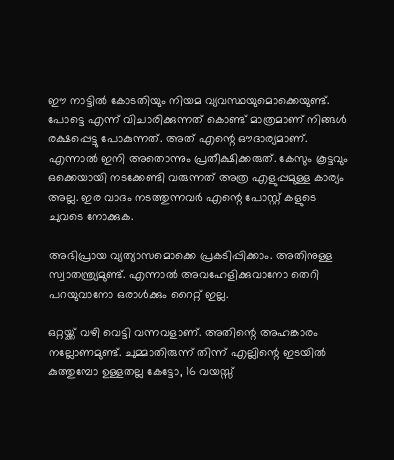ഈ നാട്ടില്‍ കോടതിയും നിയമ വ്യവസ്ഥയുമൊക്കെയുണ്ട്. പോട്ടെ എന്ന് വിചാരിക്കുന്നത് കൊണ്ട് മാത്രമാണ് നിങ്ങള്‍ രക്ഷപ്പെട്ടു പോകുന്നത്. അത് എന്റെ ഔദാര്യമാണ്. എന്നാല്‍ ഇനി അതൊന്നും പ്രതീക്ഷിക്കരുത്. കേസും കൂട്ടവും ഒക്കെയായി നടക്കേണ്ടി വരുന്നത് അത്ര എളുപ്പമുള്ള കാര്യം അല്ല. ഇര വാദം നടത്തുന്നവര്‍ എന്റെ പോസ്റ്റ് കളുടെ ചുവടെ നോക്കുക.

അഭിപ്രായ വ്യത്യാസമൊക്കെ പ്രകടിപ്പിക്കാം. അതിനുള്ള സ്വാതന്ത്ര്യമുണ്ട്. എന്നാല്‍ അവഹേളിക്കുവാനോ തെറി പറയുവാനോ ഒരാള്‍ക്കും റൈറ്റ് ഇല്ല.

ഒറ്റയ്ക്ക് വഴി വെട്ടി വന്നവളാണ്. അതിന്റെ അഹങ്കാരം നല്ലോണമുണ്ട്. ചുമ്മാതിരുന്ന് തിന്ന് എല്ലിന്റെ ഇടയില്‍ കുത്തുമ്പോ ഉള്ളതല്ല കേട്ടോ, 16 വയസ്സ്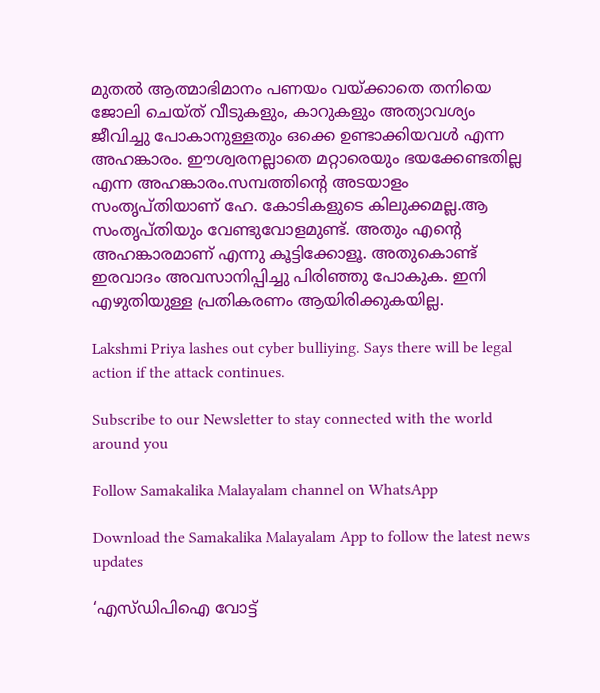മുതല്‍ ആത്മാഭിമാനം പണയം വയ്ക്കാതെ തനിയെ ജോലി ചെയ്ത് വീടുകളും, കാറുകളും അത്യാവശ്യം ജീവിച്ചു പോകാനുള്ളതും ഒക്കെ ഉണ്ടാക്കിയവള്‍ എന്ന അഹങ്കാരം. ഈശ്വരനല്ലാതെ മറ്റാരെയും ഭയക്കേണ്ടതില്ല എന്ന അഹങ്കാരം.സമ്പത്തിന്റെ അടയാളം സംതൃപ്തിയാണ് ഹേ. കോടികളുടെ കിലുക്കമല്ല.ആ സംതൃപ്തിയും വേണ്ടുവോളമുണ്ട്. അതും എന്റെ അഹങ്കാരമാണ് എന്നു കൂട്ടിക്കോളൂ. അതുകൊണ്ട് ഇരവാദം അവസാനിപ്പിച്ചു പിരിഞ്ഞു പോകുക. ഇനി എഴുതിയുള്ള പ്രതികരണം ആയിരിക്കുകയില്ല.

Lakshmi Priya lashes out cyber bulliying. Says there will be legal action if the attack continues.

Subscribe to our Newsletter to stay connected with the world around you

Follow Samakalika Malayalam channel on WhatsApp

Download the Samakalika Malayalam App to follow the latest news updates

‘എസ്ഡിപിഐ വോട്ട്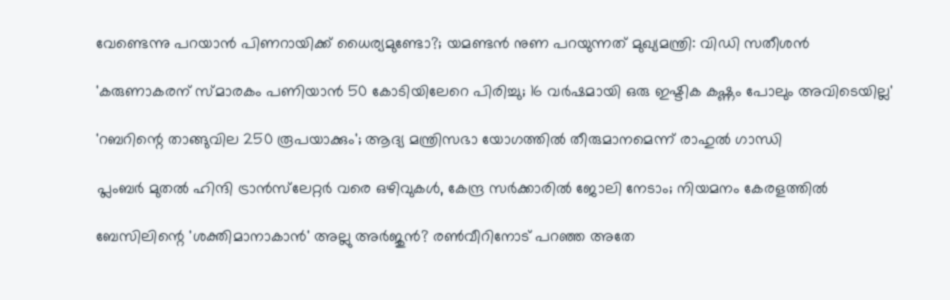വേണ്ടെന്നു പറയാൻ പിണറായിക്ക് ധൈര്യമുണ്ടോ?; യമണ്ടൻ നുണ പറയുന്നത് മുഖ്യമന്ത്രി: വിഡി സതീശൻ

'കരുണാകരന് സ്മാരകം പണിയാൻ 50 കോടിയിലേറെ പിരിച്ചു; 16 വർഷമായി ഒരു ഇഷ്ടിക കഷ്ണം പോലും അവിടെയില്ല'

'റബറിന്റെ താങ്ങുവില 250 രൂപയാക്കും'; ആദ്യ മന്ത്രിസഭാ യോഗത്തില്‍ തീരുമാനമെന്ന് രാഹുല്‍ ഗാന്ധി

പ്ലംബർ മുതൽ ഹിന്ദി ട്രാന്‍സ്‌ലേറ്റർ വരെ ഒഴിവുകൾ, കേന്ദ്ര സർക്കാരിൽ ജോലി നേടാം; നിയമനം കേരളത്തിൽ

ബേസിലിന്റെ 'ശക്തിമാനാകാന്‍' അല്ലു അര്‍ജുന്‍? രണ്‍വീറിനോട് പറഞ്ഞ അതേ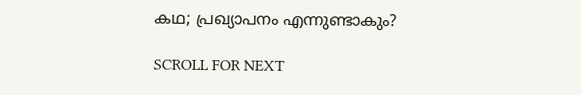കഥ; പ്രഖ്യാപനം എന്നുണ്ടാകും?

SCROLL FOR NEXT